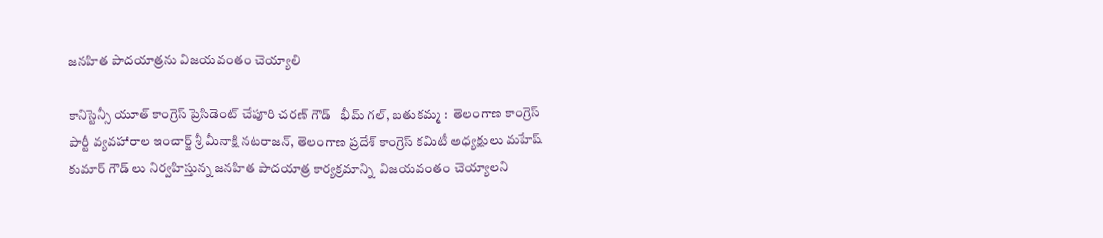జనహిత పాదయాత్రను విజయవంతం చెయ్యాలి

కానిస్టెన్సీ యూత్ కాంగ్రెస్ ప్రెసిడెంట్ చేపూరి చరణ్ గౌడ్   భీమ్ గల్, బతుకమ్మ :  తెలంగాణ కాంగ్రెస్ పార్టీ వ్యవహారాల ఇంచార్జ్ శ్రీ మీనాక్షి నటరాజన్, తెలంగాణ ప్రదేశ్ కాంగ్రెస్ కమిటీ అధ్యక్షులు మహేష్ కుమార్ గౌడ్ లు నిర్వహిస్తున్న జనహిత పాదయాత్ర కార్యక్రమాన్ని  విజయవంతం చెయ్యాలని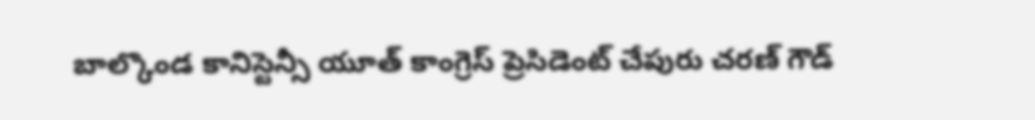బాల్కొండ కానిస్టెన్సీ యూత్ కాంగ్రెస్ ప్రెసిడెంట్ చేపురు చరణ్ గౌడ్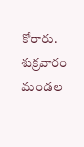కోరారు. శుక్రవారం మండల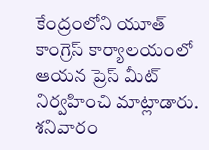కేంద్రంలోని యూత్ కాంగ్రెస్ కార్యాలయంలో ఆయన ప్రెస్ మీట్ నిర్వహించి మాట్లాడారు. శనివారం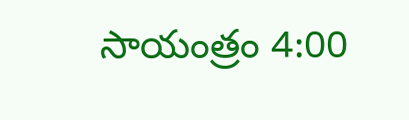సాయంత్రం 4:00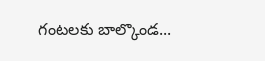గంటలకు బాల్కొండ...